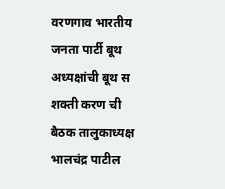वरणगाव भारतीय जनता पार्टी बूथ अध्यक्षांची बूथ स शक्ती करण ची बैठक तालुकाध्यक्ष भालचंद्र पाटील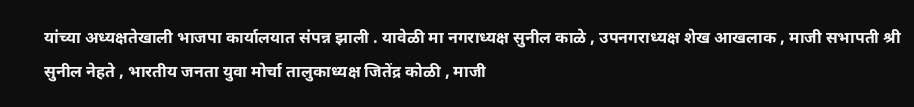यांच्या अध्यक्षतेखाली भाजपा कार्यालयात संपन्न झाली . यावेळी मा नगराध्यक्ष सुनील काळे , उपनगराध्यक्ष शेख आखलाक , माजी सभापती श्री सुनील नेहते , भारतीय जनता युवा मोर्चा तालुकाध्यक्ष जितेंद्र कोळी , माजी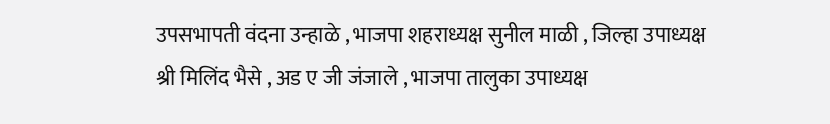उपसभापती वंदना उन्हाळे , भाजपा शहराध्यक्ष सुनील माळी , जिल्हा उपाध्यक्ष श्री मिलिंद भैसे , अड ए जी जंजाले , भाजपा तालुका उपाध्यक्ष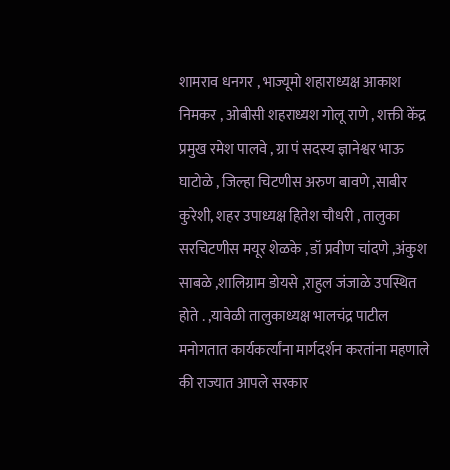शामराव धनगर , भाज्यूमो शहाराध्यक्ष आकाश निमकर , ओबीसी शहराध्यश गोलू राणे , शक्ती केंद्र प्रमुख रमेश पालवे , ग्रा पं सदस्य ज्ञानेश्वर भाऊ घाटोळे , जिल्हा चिटणीस अरुण बावणे ,साबीर कुरेशी, शहर उपाध्यक्ष हितेश चौधरी , तालुका सरचिटणीस मयूर शेळके , डॉ प्रवीण चांदणे ,अंकुश साबळे ,शालिग्राम डोयसे ,राहुल जंजाळे उपस्थित होते . ,यावेळी तालुकाध्यक्ष भालचंद्र पाटील मनोगतात कार्यकर्त्यांना मार्गदर्शन करतांना महणाले की राज्यात आपले सरकार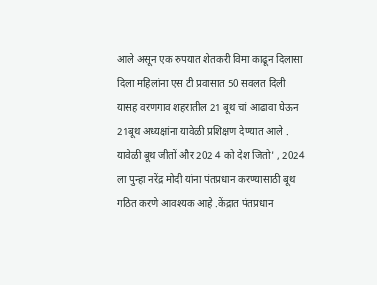आले असून एक रुपयात शेतकरी विमा काढून दिलासा दिला महिलांना एस टी प्रवासात 50 सवलत दिली यासह वरणगाव शहरातील 21 बूथ चां आढावा घेऊन 21बूथ अध्यक्षांना यावेळी प्रशिक्षण देण्यात आले . यावेळी बूथ जीतों और 202 4 को देश जितो' , 2024 ला पुन्हा नरेंद्र मोदी यांना पंतप्रधान करण्यासाठी बूथ गठित करणे आवश्यक आहे .केंद्रात पंतप्रधान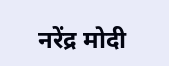नरेंद्र मोदी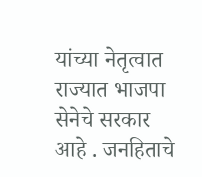यांच्या नेतृत्वात राज्यात भाजपा सेनेचे सरकार आहे . जनहिताचे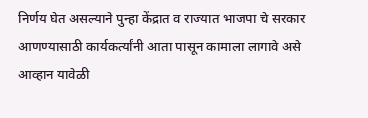निर्णय घेत असल्याने पुन्हा केंद्रात व राज्यात भाजपा चे सरकार आणण्यासाठी कार्यकर्त्यांनी आता पासून कामाला लागावे असे आव्हान यावेळी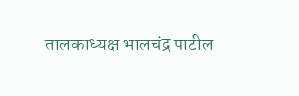तालकाध्यक्ष भालचंद्र पाटील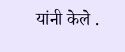यांनी केले .